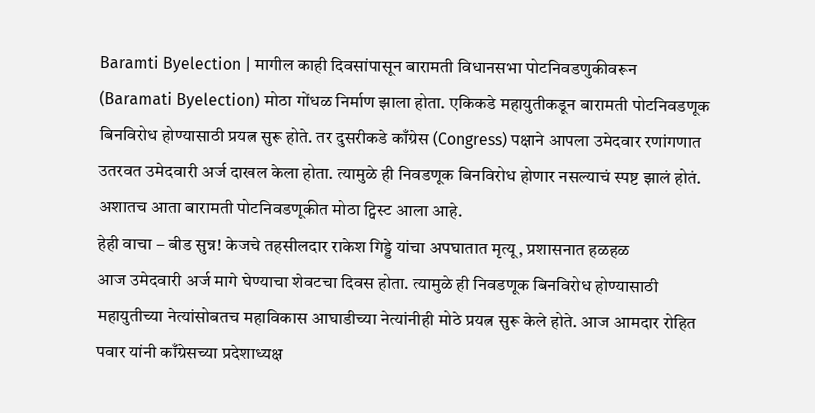Baramti Byelection | मागील काही दिवसांपासून बारामती विधानसभा पोटनिवडणुकीवरून (Baramati Byelection) मोठा गोंधळ निर्माण झाला होता. एकिकडे महायुतीकडून बारामती पोटनिवडणूक बिनविरोध होण्यासाठी प्रयत्न सुरू होते. तर दुसरीकडे काँग्रेस (Congress) पक्षाने आपला उमेदवार रणांगणात उतरवत उमेदवारी अर्ज दाखल केला होता. त्यामुळे ही निवडणूक बिनविरोध होणार नसल्याचं स्पष्ट झालं होतं. अशातच आता बारामती पोटनिवडणूकीत मोठा ट्विस्ट आला आहे.
हेही वाचा – बीड सुन्न! केजचे तहसीलदार राकेश गिड्डे यांचा अपघातात मृत्यू, प्रशासनात हळहळ
आज उमेदवारी अर्ज मागे घेण्याचा शेवटचा दिवस होता. त्यामुळे ही निवडणूक बिनविरोध होण्यासाठी महायुतीच्या नेत्यांसोबतच महाविकास आघाडीच्या नेत्यांनीही मोठे प्रयत्न सुरू केले होते. आज आमदार रोहित पवार यांनी काँग्रेसच्या प्रदेशाध्यक्ष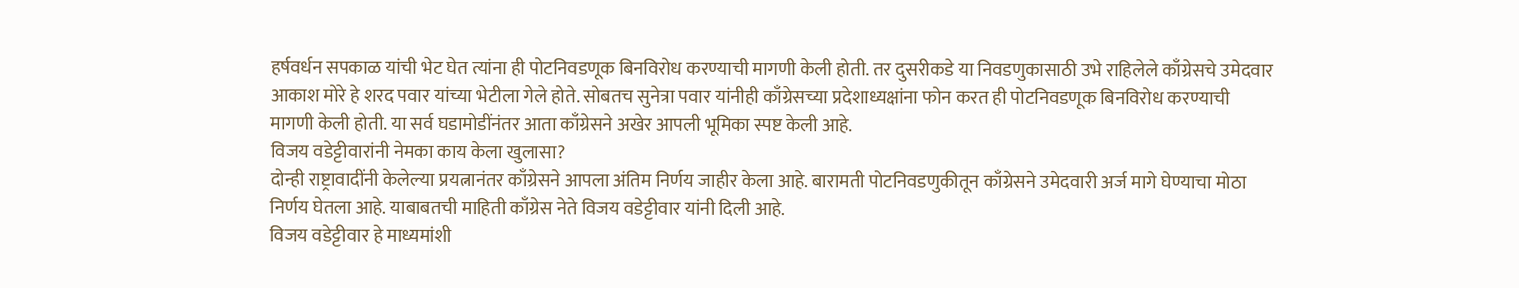हर्षवर्धन सपकाळ यांची भेट घेत त्यांना ही पोटनिवडणूक बिनविरोध करण्याची मागणी केली होती. तर दुसरीकडे या निवडणुकासाठी उभे राहिलेले काँग्रेसचे उमेदवार आकाश मोरे हे शरद पवार यांच्या भेटीला गेले होते. सोबतच सुनेत्रा पवार यांनीही काँग्रेसच्या प्रदेशाध्यक्षांना फोन करत ही पोटनिवडणूक बिनविरोध करण्याची मागणी केली होती. या सर्व घडामोडींनंतर आता काँग्रेसने अखेर आपली भूमिका स्पष्ट केली आहे.
विजय वडेट्टीवारांनी नेमका काय केला खुलासा?
दोन्ही राष्ट्रावादींनी केलेल्या प्रयत्नानंतर काँग्रेसने आपला अंतिम निर्णय जाहीर केला आहे. बारामती पोटनिवडणुकीतून काँग्रेसने उमेदवारी अर्ज मागे घेण्याचा मोठा निर्णय घेतला आहे. याबाबतची माहिती काँग्रेस नेते विजय वडेट्टीवार यांनी दिली आहे.
विजय वडेट्टीवार हे माध्यमांशी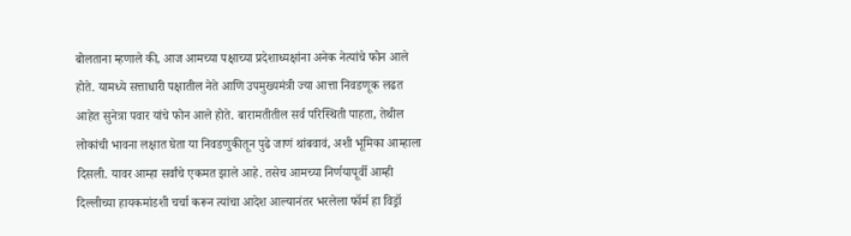बोलताना म्हणाले की, आज आमच्या पक्षाच्या प्रदेशाध्यक्षांना अनेक नेत्यांचे फोन आले होते. यामध्ये सत्ताधारी पक्षातील नेते आणि उपमुख्यमंत्री ज्या आत्ता निवडणूक लढत आहेत सुनेत्रा पवार यांचे फोन आले होते. बारामतीतील सर्व परिस्थिती पाहता, तेथील लोकांची भावना लक्षात घेता या निवडणुकीतून पुढे जाणं थांबवावं, अशी भूमिका आम्हाला दिसली. यावर आम्हा सर्वांचे एकमत झाले आहे. तसेच आमच्या निर्णयापूर्वी आम्ही दिल्लीच्या हायकमांडशी चर्चा करून त्यांचा आदेश आल्यानंतर भरलेला फॉर्म हा विड्रॉ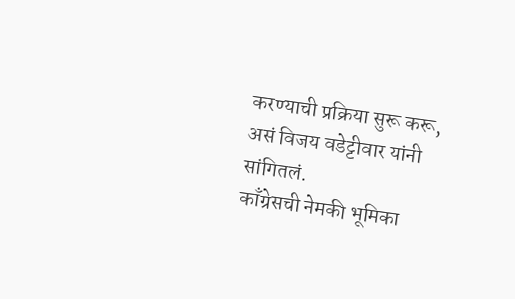करण्याची प्रक्रिया सुरू करू, असं विजय वडेट्टीवार यांनी सांगितलं.
काँग्रेसची नेमकी भूमिका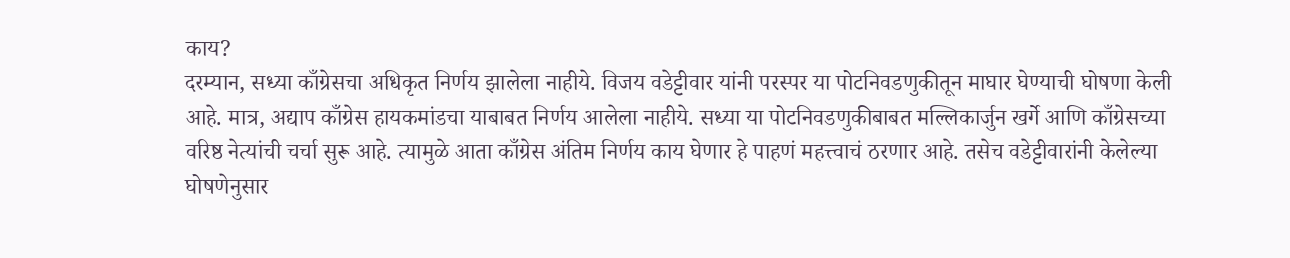काय?
दरम्यान, सध्या काँग्रेसचा अधिकृत निर्णय झालेला नाहीये. विजय वडेट्टीवार यांनी परस्पर या पोटनिवडणुकीतून माघार घेण्याची घोषणा केली आहे. मात्र, अद्याप काँग्रेस हायकमांडचा याबाबत निर्णय आलेला नाहीये. सध्या या पोटनिवडणुकीबाबत मल्लिकार्जुन खर्गे आणि काँग्रेसच्या वरिष्ठ नेत्यांची चर्चा सुरू आहे. त्यामुळे आता काँग्रेस अंतिम निर्णय काय घेणार हे पाहणं महत्त्वाचं ठरणार आहे. तसेच वडेट्टीवारांनी केलेल्या घोषणेनुसार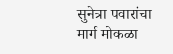सुनेत्रा पवारांचा मार्ग मोकळा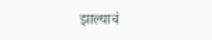झाल्याचं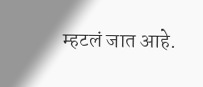म्हटलं जात आहे.